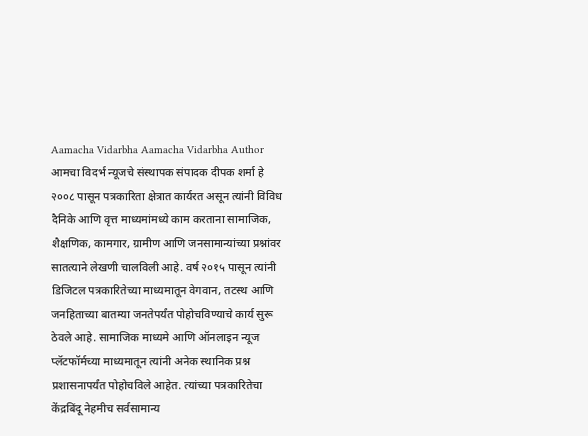Aamacha Vidarbha Aamacha Vidarbha Author आमचा विदर्भ न्यूजचे संस्थापक संपादक दीपक शर्मा हे २००८ पासून पत्रकारिता क्षेत्रात कार्यरत असून त्यांनी विविध दैनिके आणि वृत्त माध्यमांमध्ये काम करताना सामाजिक, शैक्षणिक, कामगार, ग्रामीण आणि जनसामान्यांच्या प्रश्नांवर सातत्याने लेखणी चालविली आहे. वर्ष २०१५ पासून त्यांनी डिजिटल पत्रकारितेच्या माध्यमातून वेगवान, तटस्थ आणि जनहिताच्या बातम्या जनतेपर्यंत पोहोचविण्याचे कार्य सुरू ठेवले आहे. सामाजिक माध्यमे आणि ऑनलाइन न्यूज प्लॅटफॉर्मच्या माध्यमातून त्यांनी अनेक स्थानिक प्रश्न प्रशासनापर्यंत पोहोचविले आहेत. त्यांच्या पत्रकारितेचा केंद्रबिंदू नेहमीच सर्वसामान्य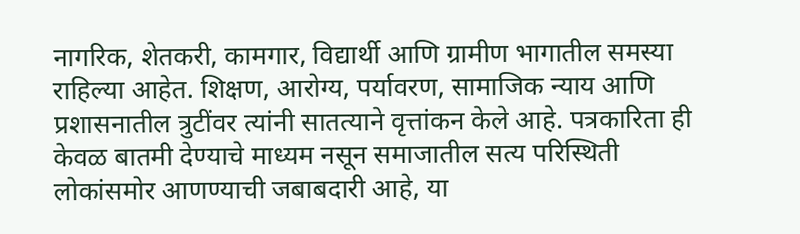नागरिक, शेतकरी, कामगार, विद्यार्थी आणि ग्रामीण भागातील समस्या राहिल्या आहेत. शिक्षण, आरोग्य, पर्यावरण, सामाजिक न्याय आणि प्रशासनातील त्रुटींवर त्यांनी सातत्याने वृत्तांकन केले आहे. पत्रकारिता ही केवळ बातमी देण्याचे माध्यम नसून समाजातील सत्य परिस्थिती लोकांसमोर आणण्याची जबाबदारी आहे, या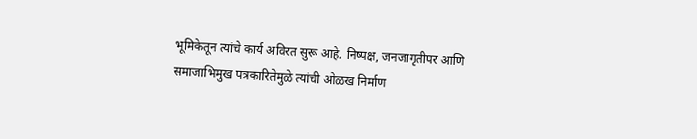भूमिकेतून त्यांचे कार्य अविरत सुरू आहे. निष्पक्ष, जनजागृतीपर आणि समाजाभिमुख पत्रकारितेमुळे त्यांची ओळख निर्माण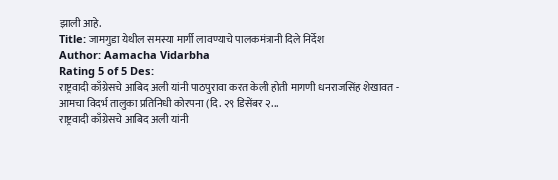झाली आहे.
Title: जामगुडा येथील समस्या मार्गी लावण्याचे पालकमंत्रानी दिले निर्देश
Author: Aamacha Vidarbha
Rating 5 of 5 Des:
राष्ट्रवादी काँग्रेसचे आबिद अली यांनी पाठपुरावा करत केली होती मागणी धनराजसिंह शेखावत - आमचा विदर्भ तालुका प्रतिनिधी कोरपना (दि. २९ डिसेंबर २...
राष्ट्रवादी काँग्रेसचे आबिद अली यांनी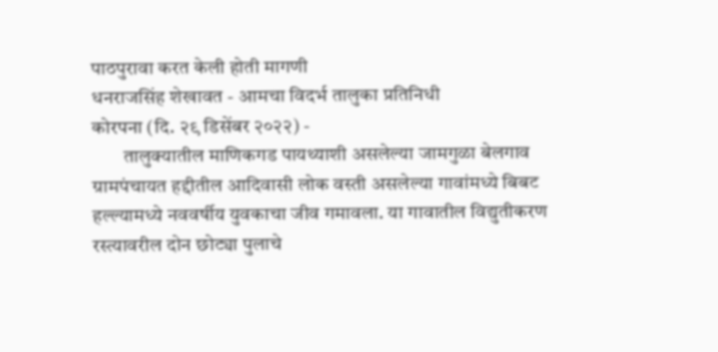पाठपुरावा करत केली होती मागणी
धनराजसिंह शेखावत - आमचा विदर्भ तालुका प्रतिनिधी
कोरपना (दि. २९ डिसेंबर २०२२) -
        तालुक्यातील माणिकगड पायथ्याशी असलेल्या जामगुळा बेलगाव ग्रामपंचायत हद्दीतील आदिवासी लोक वस्ती असलेल्या गावांमध्ये बिबट हल्ल्यामध्ये नववर्षीय युवकाचा जीव गमावला. या गावातील विद्युतीकरण रस्त्यावरील दोन छोट्या पुलाचे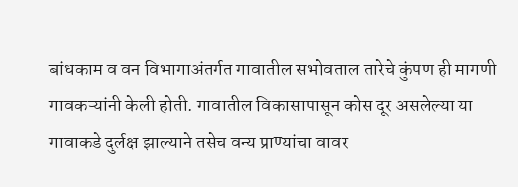बांधकाम व वन विभागाअंतर्गत गावातील सभोवताल तारेचे कुंपण ही मागणी गावकऱ्यांनी केली होती. गावातील विकासापासून कोस दूर असलेल्या या गावाकडे दुर्लक्ष झाल्याने तसेच वन्य प्राण्यांचा वावर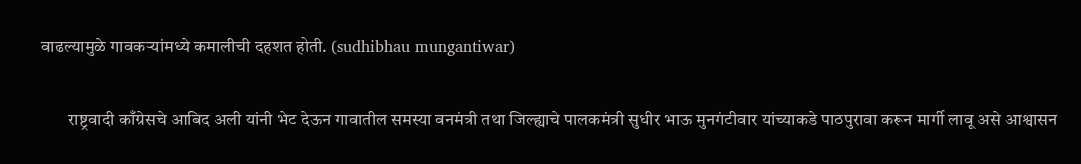वाढल्यामुळे गावकऱ्यांमध्ये कमालीची दहशत होती. (sudhibhau mungantiwar)

        राष्ट्रवादी काँग्रेसचे आबिद अली यांनी भेट देऊन गावातील समस्या वनमंत्री तथा जिल्ह्याचे पालकमंत्री सुधीर भाऊ मुनगंटीवार यांच्याकडे पाठपुरावा करून मार्गी लावू असे आश्वासन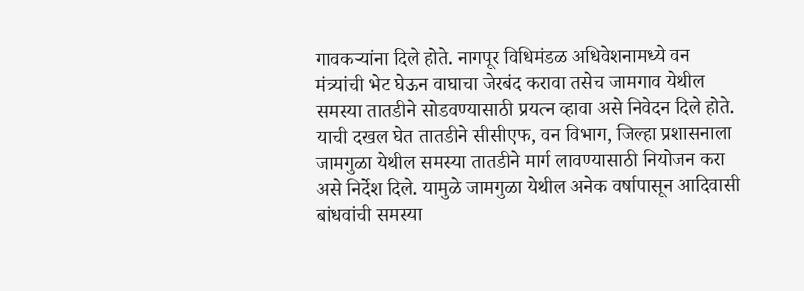गावकऱ्यांना दिले होते. नागपूर विधिमंडळ अधिवेशनामध्ये वन मंत्र्यांची भेट घेऊन वाघाचा जेरबंद करावा तसेच जामगाव येथील समस्या तातडीने सोडवण्यासाठी प्रयत्न व्हावा असे निवेदन दिले होते. याची दखल घेत तातडीने सीसीएफ, वन विभाग, जिल्हा प्रशासनाला जामगुळा येथील समस्या तातडीने मार्ग लावण्यासाठी नियोजन करा असे निर्देश दिले. यामुळे जामगुळा येथील अनेक वर्षापासून आदिवासी बांधवांची समस्या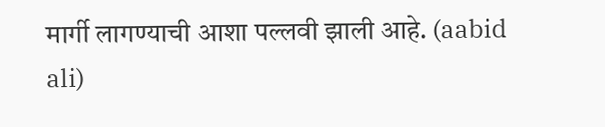मार्गी लागण्याची आशा पल्लवी झाली आहे. (aabid ali)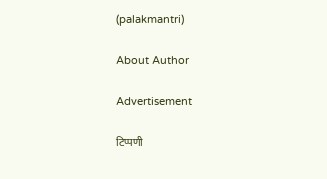(palakmantri)

About Author

Advertisement

टिप्पणी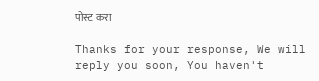पोस्ट करा

Thanks for your response, We will reply you soon, You haven't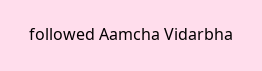followed Aamcha Vidarbha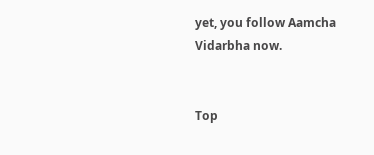yet, you follow Aamcha Vidarbha now.


Top